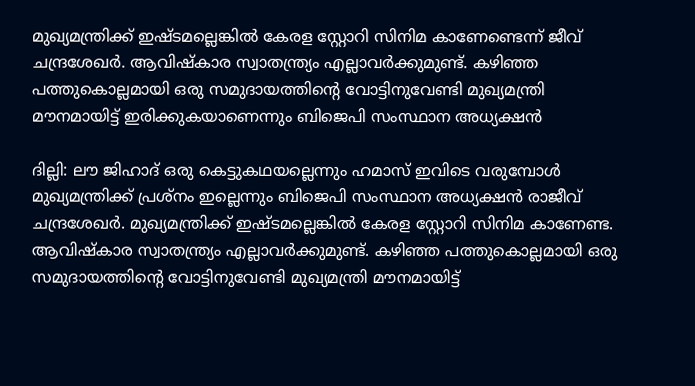മുഖ്യമന്ത്രിക്ക് ഇഷ്ടമല്ലെങ്കിൽ കേരള സ്റ്റോറി സിനിമ കാണേണ്ടെന്ന് ജീവ്‌ ചന്ദ്രശേഖർ. ആവിഷ്കാര സ്വാതന്ത്ര്യം എല്ലാവർക്കുമുണ്ട്. കഴിഞ്ഞ പത്തുകൊല്ലമായി ഒരു സമുദായത്തിന്റെ വോട്ടിനുവേണ്ടി മുഖ്യമന്ത്രി മൗനമായിട്ട് ഇരിക്കുകയാണെന്നും ബിജെപി സംസ്ഥാന അധ്യക്ഷൻ

ദില്ലി: ലൗ ജിഹാദ് ഒരു കെട്ടുകഥയല്ലെന്നും ഹമാസ് ഇവിടെ വരുമ്പോൾ മുഖ്യമന്ത്രിക്ക് പ്രശ്നം ഇല്ലെന്നും ബിജെപി സംസ്ഥാന അധ്യക്ഷൻ രാജീവ്‌ ചന്ദ്രശേഖർ. മുഖ്യമന്ത്രിക്ക് ഇഷ്ടമല്ലെങ്കിൽ കേരള സ്റ്റോറി സിനിമ കാണേണ്ട. ആവിഷ്കാര സ്വാതന്ത്ര്യം എല്ലാവർക്കുമുണ്ട്. കഴിഞ്ഞ പത്തുകൊല്ലമായി ഒരു സമുദായത്തിന്റെ വോട്ടിനുവേണ്ടി മുഖ്യമന്ത്രി മൗനമായിട്ട്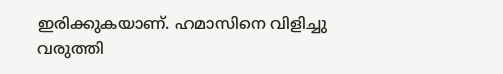ഇരിക്കുകയാണ്. ഹമാസിനെ വിളിച്ചു വരുത്തി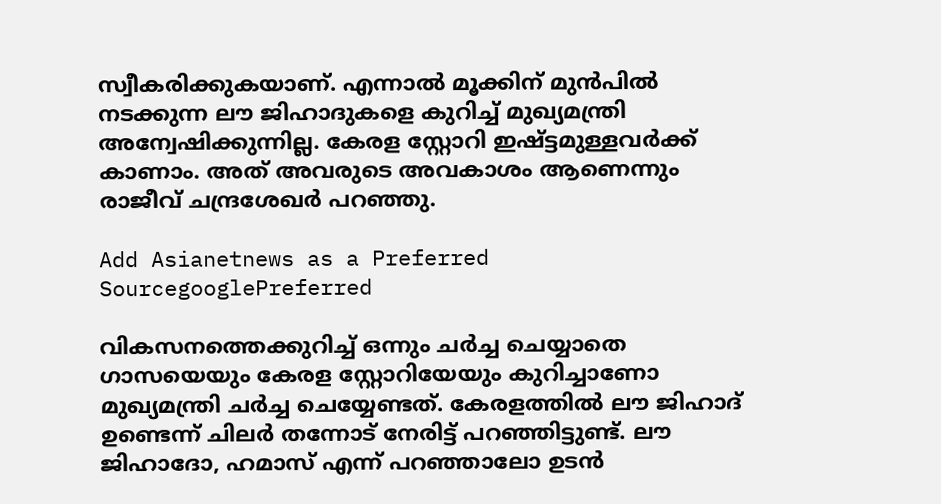സ്വീകരിക്കുകയാണ്. എന്നാൽ മൂക്കിന് മുൻപിൽ നടക്കുന്ന ലൗ ജിഹാദുകളെ കുറിച്ച് മുഖ്യമന്ത്രി അന്വേഷിക്കുന്നില്ല. കേരള സ്റ്റോറി ഇഷ്ട്ടമുള്ളവർക്ക് കാണാം. അത് അവരുടെ അവകാശം ആണെന്നും രാജീവ്‌ ചന്ദ്രശേഖർ പറഞ്ഞു.

Add Asianetnews as a Preferred SourcegooglePreferred

വികസനത്തെക്കുറിച്ച് ഒന്നും ചർച്ച ചെയ്യാതെ ഗാസയെയും കേരള സ്റ്റോറിയേയും കുറിച്ചാണോ മുഖ്യമന്ത്രി ചർച്ച ചെയ്യേണ്ടത്. കേരളത്തിൽ ലൗ ജിഹാദ് ഉണ്ടെന്ന് ചിലർ തന്നോട് നേരിട്ട് പറഞ്ഞിട്ടുണ്ട്. ലൗ ജിഹാദോ, ഹമാസ് എന്ന് പറഞ്ഞാലോ ഉടൻ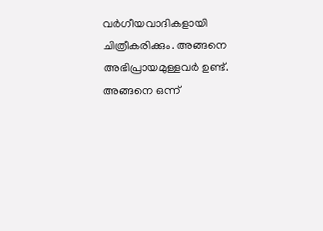വർഗീയവാദികളായി ചിത്രീകരിക്കും. അങ്ങനെ അഭിപ്രായമുള്ളവർ ഉണ്ട്. അങ്ങനെ ഒന്ന്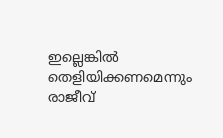ഇല്ലെങ്കിൽ തെളിയിക്കണമെന്നും രാജീവ്‌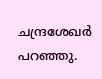ചന്ദ്രശേഖർ പറഞ്ഞു.